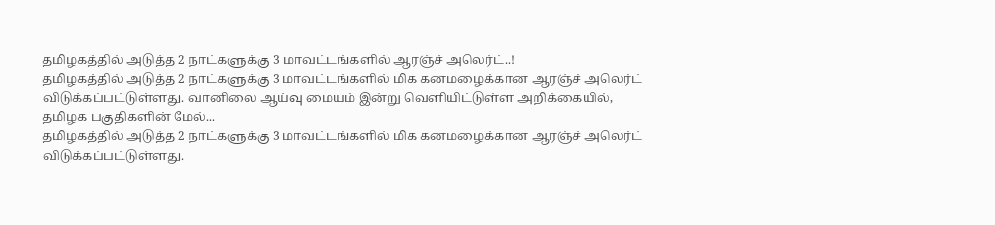தமிழகத்தில் அடுத்த 2 நாட்களுக்கு 3 மாவட்டங்களில் ஆரஞ்ச் அலெர்ட்..!
தமிழகத்தில் அடுத்த 2 நாட்களுக்கு 3 மாவட்டங்களில் மிக கனமழைக்கான ஆரஞ்ச் அலெர்ட் விடுக்கப்பட்டுள்ளது. வானிலை ஆய்வு மையம் இன்று வெளியிட்டுள்ள அறிக்கையில், தமிழக பகுதிகளின் மேல்...
தமிழகத்தில் அடுத்த 2 நாட்களுக்கு 3 மாவட்டங்களில் மிக கனமழைக்கான ஆரஞ்ச் அலெர்ட் விடுக்கப்பட்டுள்ளது.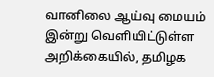வானிலை ஆய்வு மையம் இன்று வெளியிட்டுள்ள அறிக்கையில், தமிழக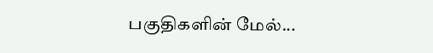பகுதிகளின் மேல்...